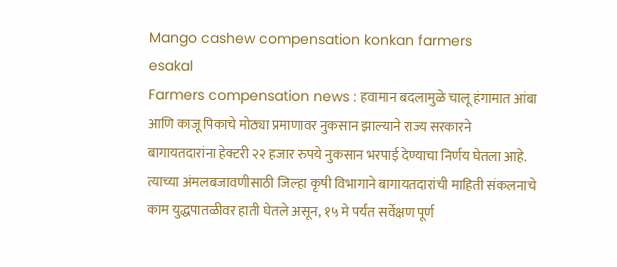Mango cashew compensation konkan farmers
esakal
Farmers compensation news : हवामान बदलामुळे चालू हंगामात आंबा आणि काजू पिकाचे मोठ्या प्रमाणावर नुकसान झाल्याने राज्य सरकारने बागायतदारांना हेक्टरी २२ हजार रुपये नुकसान भरपाई देण्याचा निर्णय घेतला आहे. त्याच्या अंमलबजावणीसाठी जिल्हा कृषी विभागाने बागायतदारांची माहिती संकलनाचे काम युद्धपातळीवर हाती घेतले असून, १५ मे पर्यंत सर्वेक्षण पूर्ण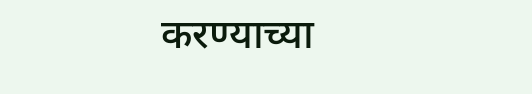करण्याच्या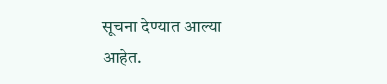सूचना देण्यात आल्या आहेत.